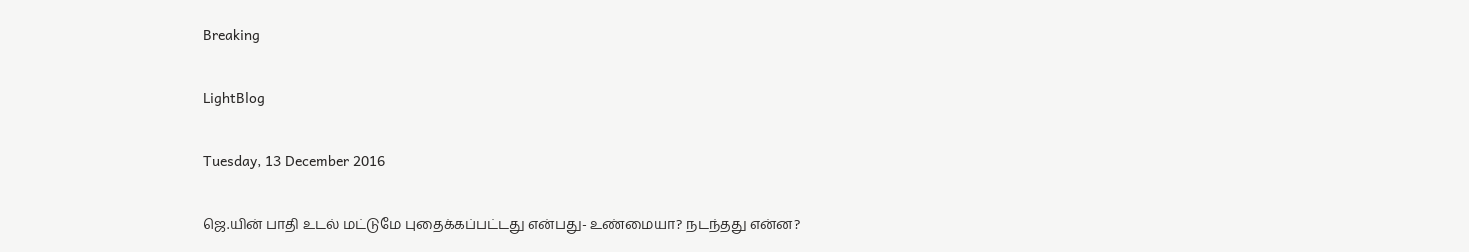Breaking

LightBlog

Tuesday, 13 December 2016

ஜெ.யின் பாதி உடல் மட்டுமே புதைக்கப்பட்டது என்பது- உண்மையா? நடந்தது என்ன?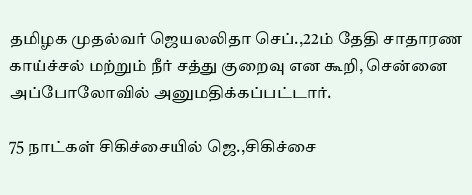தமிழக முதல்வர் ஜெயலலிதா செப்.,22ம் தேதி சாதாரண காய்ச்சல் மற்றும் நீர் சத்து குறைவு என கூறி, சென்னை அப்போலோவில் அனுமதிக்கப்பட்டார்.

75 நாட்கள் சிகிச்சையில் ஜெ.,சிகிச்சை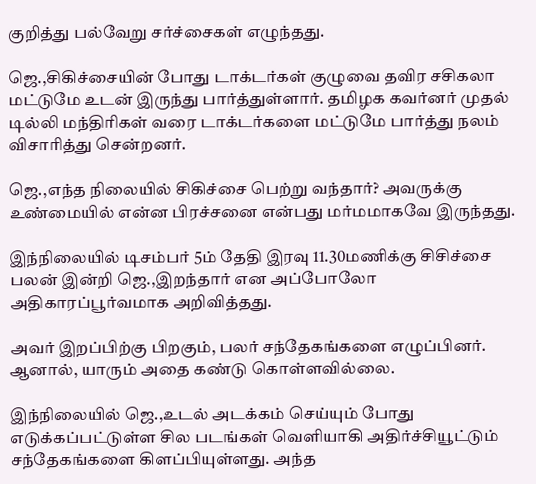குறித்து பல்வேறு சர்ச்சைகள் எழுந்தது.

ஜெ.,சிகிச்சையின் போது டாக்டர்கள் குழுவை தவிர சசிகலா மட்டுமே உடன் இருந்து பார்த்துள்ளார். தமிழக கவர்னர் முதல் டில்லி மந்திரிகள் வரை டாக்டர்களை மட்டுமே பார்த்து நலம் விசாரித்து சென்றனர்.

ஜெ.,எந்த நிலையில் சிகிச்சை பெற்று வந்தார்? அவருக்கு உண்மையில் என்ன பிரச்சனை என்பது மர்மமாகவே இருந்தது.

இந்நிலையில் டிசம்பர் 5ம் தேதி இரவு 11.30மணிக்கு சிசிச்சை பலன் இன்றி ஜெ.,இறந்தார் என அப்போலோ அதிகாரப்பூர்வமாக அறிவித்தது.

அவர் இறப்பிற்கு பிறகும், பலர் சந்தேகங்களை எழுப்பினர். ஆனால், யாரும் அதை கண்டு கொள்ளவில்லை.

இந்நிலையில் ஜெ.,உடல் அடக்கம் செய்யும் போது எடுக்கப்பட்டுள்ள சில படங்கள் வெளியாகி அதிர்ச்சியூட்டும் சந்தேகங்களை கிளப்பியுள்ளது. அந்த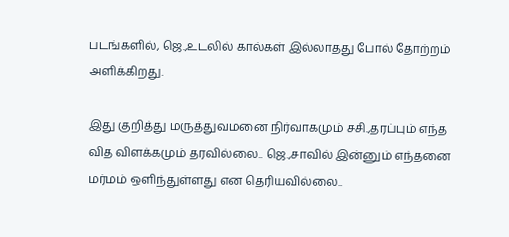படங்களில், ஜெ.,உடலில் கால்கள் இல்லாதது போல் தோற்றம் அளிக்கிறது.

இது குறித்து மருத்துவமனை நிர்வாகமும் சசி.,தரப்பும் எந்த வித விளக்கமும் தரவில்லை.. ஜெ.,சாவில் இன்னும் எந்தனை மர்மம் ஒளிந்துள்ளது என தெரியவில்லை..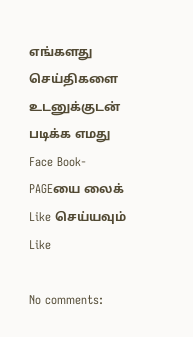எங்களது செய்திகளை உடனுக்குடன் படிக்க எமது Face Book-PAGEயை லைக் Like செய்யவும்
Like

No comments: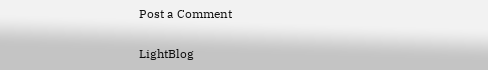Post a Comment

LightBlog